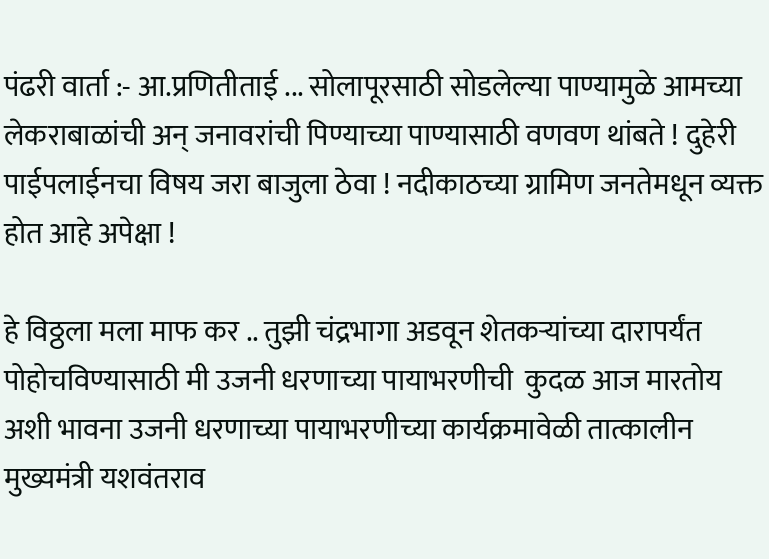पंढरी वार्ता :- आ.प्रणितीताई ... सोलापूरसाठी सोडलेल्या पाण्यामुळे आमच्या लेकराबाळांची अन् जनावरांची पिण्याच्या पाण्यासाठी वणवण थांबते ! दुहेरी पाईपलाईनचा विषय जरा बाजुला ठेवा ! नदीकाठच्या ग्रामिण जनतेमधून व्यक्त होत आहे अपेक्षा !

हे विठ्ठला मला माफ कर .. तुझी चंद्रभागा अडवून शेतकर्‍यांच्या दारापर्यंत पोहोचविण्यासाठी मी उजनी धरणाच्या पायाभरणीची  कुदळ आज मारतोय अशी भावना उजनी धरणाच्या पायाभरणीच्या कार्यक्रमावेळी तात्कालीन मुख्यमंत्री यशवंतराव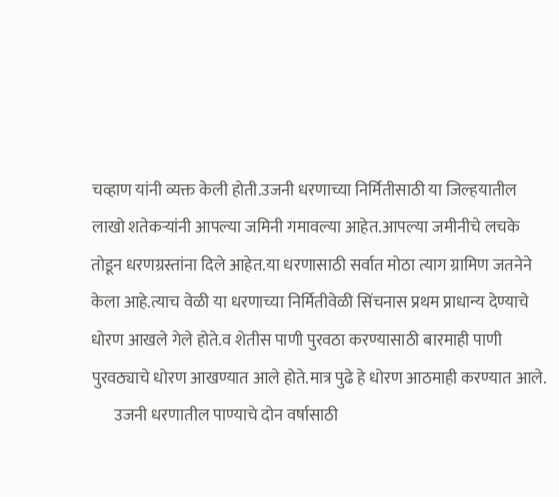चव्हाण यांनी व्यक्त केली होती.उजनी धरणाच्या निर्मितीसाठी या जिल्हयातील लाखो शतेकर्‍यांनी आपल्या जमिनी गमावल्या आहेत.आपल्या जमीनीचे लचके तोडून धरणग्रस्तांना दिले आहेत.या धरणासाठी सर्वात मोठा त्याग ग्रामिण जतनेने केला आहे.त्याच वेळी या धरणाच्या निर्मितीवेळी सिंचनास प्रथम प्राधान्य देण्याचे धोरण आखले गेले होते.व शेतीस पाणी पुरवठा करण्यासाठी बारमाही पाणी पुरवठ्याचे धोरण आखण्यात आले होते.मात्र पुढे हे धोरण आठमाही करण्यात आले.
       उजनी धरणातील पाण्याचे दोन वर्षासाठी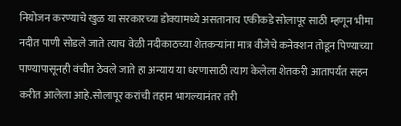नियोजन करण्याचे खुळ या सरकारच्या डोक्यामध्ये असतानाच एकीकडे सोलापूर साठी म्हणून भीमा नदीत पाणी सोडले जाते त्याच वेळी नदीकाठच्या शेतकर्‍यांना मात्र वीजेचे कनेक्शन तोडून पिण्याच्या पाण्यापासूनही वंचीत ठेवले जाते हा अन्याय या धरणासाठी त्याग केलेला शेतकरी आतापर्यंत सहन करीत आलेला आहे.सोलापूर करांची तहान भागल्यानंतर तरी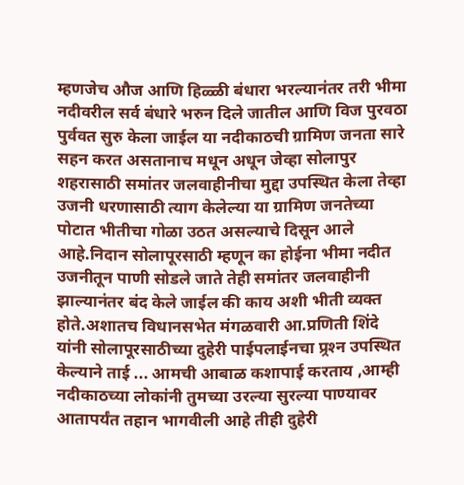म्हणजेच औज आणि हिळ्ळी बंधारा भरल्यानंतर तरी भीमा नदीवरील सर्व बंधारे भरुन दिले जातील आणि विज पुरवठा पुर्ववत सुरु केला जाईल या नदीकाठची ग्रामिण जनता सारे सहन करत असतानाच मधून अधून जेव्हा सोलापुर शहरासाठी समांतर जलवाहीनीचा मुद्दा उपस्थित केला तेव्हा उजनी धरणासाठी त्याग केलेल्या या ग्रामिण जनतेच्या पोटात भीतीचा गोळा उठत असल्याचे दिसून आले आहे.निदान सोलापूरसाठी म्हणून का होईना भीमा नदीत उजनीतून पाणी सोडले जाते तेही समांतर जलवाहीनी झाल्यानंतर बंद केले जाईल की काय अशी भीती व्यक्त होते.अशातच विधानसभेत मंगळवारी आ.प्रणिती शिंदे यांनी सोलापूरसाठीच्या दुहेरी पाईपलाईनचा प्र्रश्‍न उपस्थित केल्याने ताई ... आमची आबाळ कशापाई करताय ,आम्ही नदीकाठच्या लोकांनी तुमच्या उरल्या सुरल्या पाण्यावर आतापर्यंत तहान भागवीली आहे तीही दुहेरी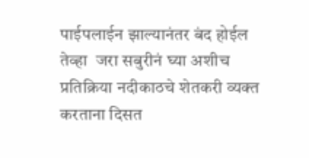पाईपलाईन झाल्यानंतर बंद होईल तेव्हा  जरा सबुरीनं घ्या अशीच प्रतिक्रिया नदीकाठचे शेतकरी व्यक्त करताना दिसत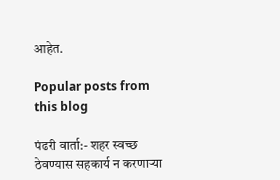आहेत.

Popular posts from this blog

पंढरी वार्ता:- शहर स्वच्छ ठेवण्यास सहकार्य न करणार्‍या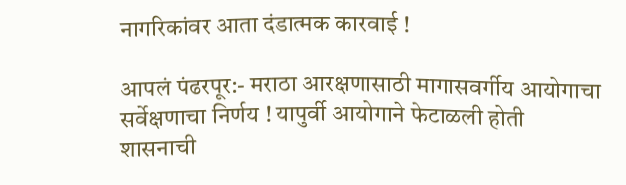नागरिकांवर आता दंडात्मक कारवाई !

आपलं पंढरपूर:- मराठा आरक्षणासाठी मागासवर्गीय आयोगाचा सर्वेक्षणाचा निर्णय ! यापुर्वी आयोगाने फेटाळली होती शासनाची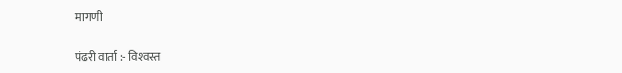मागणी

पंढरी वार्ता :- विश्‍वस्त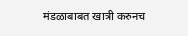मंडळाबाबत खात्री करुनच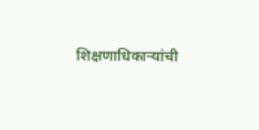शिक्षणाधिकार्‍यांची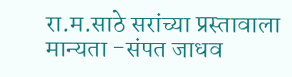रा.म.साठे सरांच्या प्रस्तावाला मान्यता -संपत जाधव